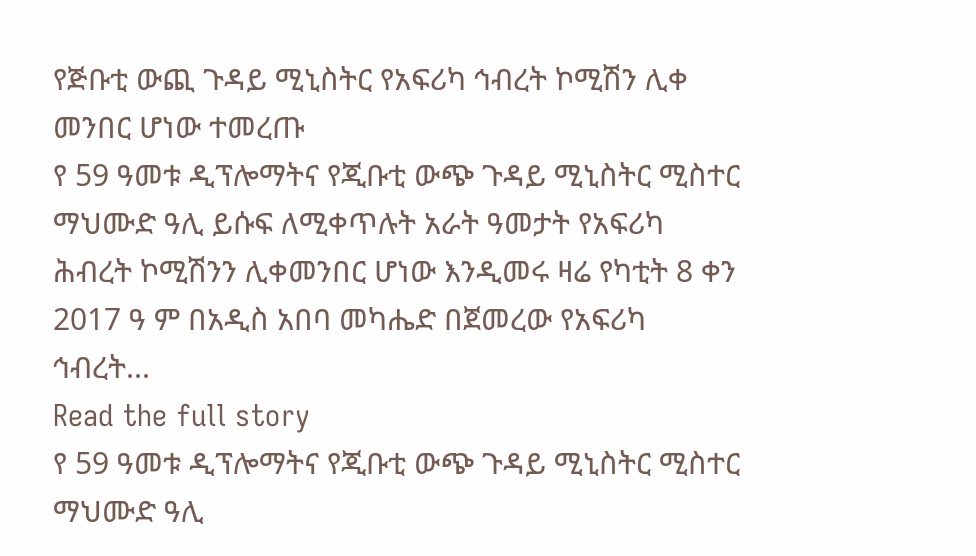የጅቡቲ ውጪ ጉዳይ ሚኒስትር የአፍሪካ ኅብረት ኮሚሽን ሊቀ መንበር ሆነው ተመረጡ
የ 59 ዓመቱ ዲፕሎማትና የጂቡቲ ውጭ ጉዳይ ሚኒስትር ሚስተር ማህሙድ ዓሊ ይሱፍ ለሚቀጥሉት አራት ዓመታት የአፍሪካ ሕብረት ኮሚሽንን ሊቀመንበር ሆነው እንዲመሩ ዛሬ የካቲት 8 ቀን 2017 ዓ ም በአዲስ አበባ መካሔድ በጀመረው የአፍሪካ ኅብረት...
Read the full story
የ 59 ዓመቱ ዲፕሎማትና የጂቡቲ ውጭ ጉዳይ ሚኒስትር ሚስተር ማህሙድ ዓሊ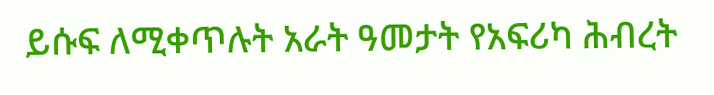ይሱፍ ለሚቀጥሉት አራት ዓመታት የአፍሪካ ሕብረት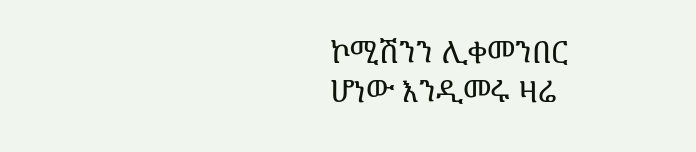ኮሚሽንን ሊቀመንበር ሆነው እንዲመሩ ዛሬ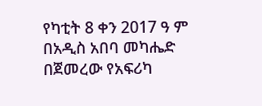የካቲት 8 ቀን 2017 ዓ ም በአዲስ አበባ መካሔድ በጀመረው የአፍሪካ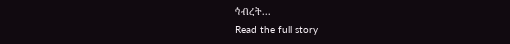ኅብረት...
Read the full story